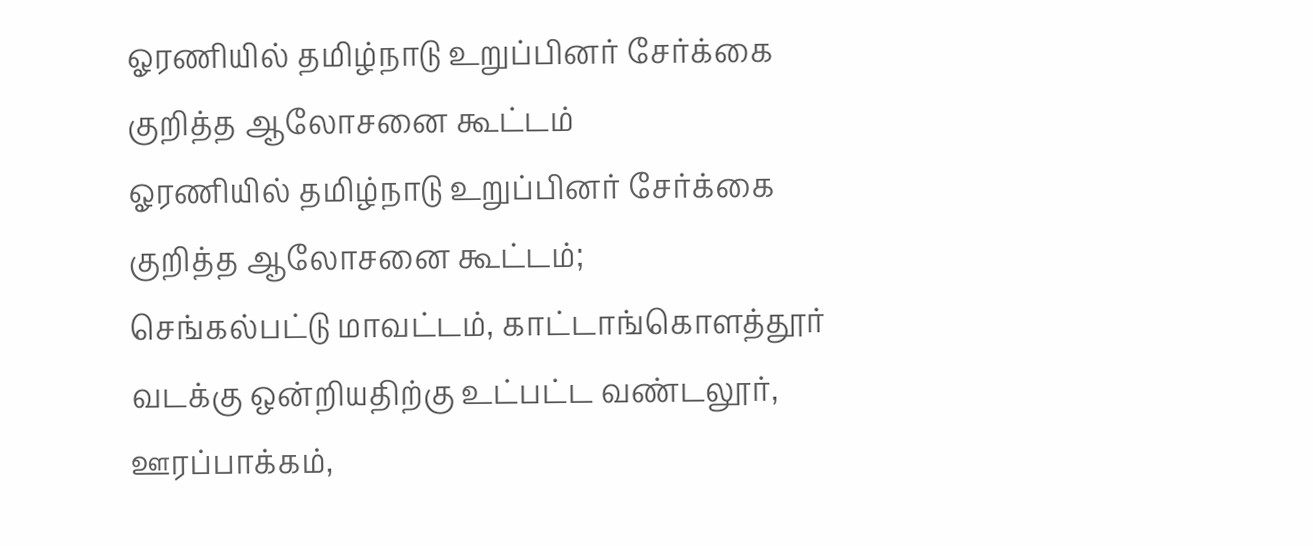ஓரணியில் தமிழ்நாடு உறுப்பினர் சேர்க்கை குறித்த ஆலோசனை கூட்டம்
ஓரணியில் தமிழ்நாடு உறுப்பினர் சேர்க்கை குறித்த ஆலோசனை கூட்டம்;
செங்கல்பட்டு மாவட்டம், காட்டாங்கொளத்தூர் வடக்கு ஒன்றியதிற்கு உட்பட்ட வண்டலூர், ஊரப்பாக்கம்,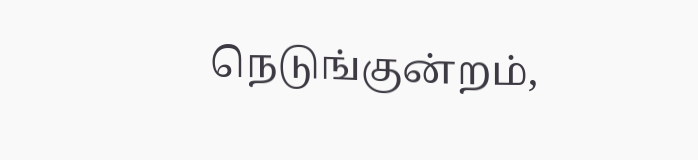நெடுங்குன்றம்,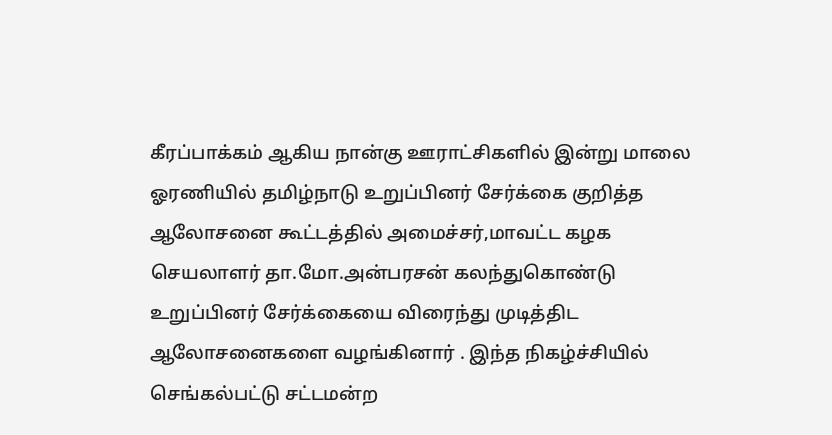கீரப்பாக்கம் ஆகிய நான்கு ஊராட்சிகளில் இன்று மாலை ஓரணியில் தமிழ்நாடு உறுப்பினர் சேர்க்கை குறித்த ஆலோசனை கூட்டத்தில் அமைச்சர்,மாவட்ட கழக செயலாளர் தா.மோ.அன்பரசன் கலந்துகொண்டு உறுப்பினர் சேர்க்கையை விரைந்து முடித்திட ஆலோசனைகளை வழங்கினார் . இந்த நிகழ்ச்சியில் செங்கல்பட்டு சட்டமன்ற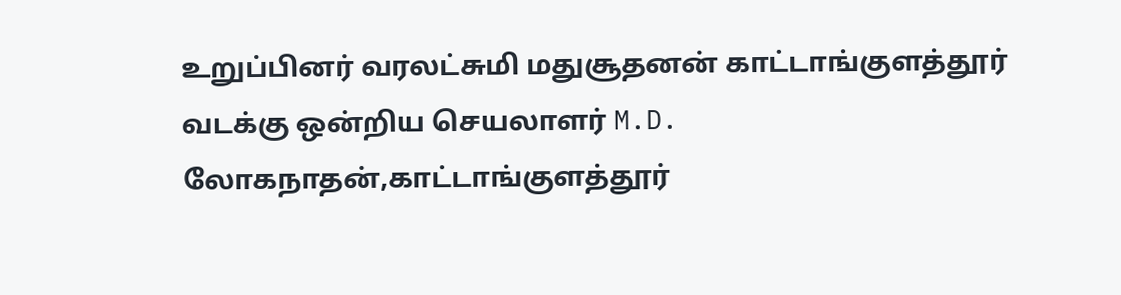உறுப்பினர் வரலட்சுமி மதுசூதனன் காட்டாங்குளத்தூர் வடக்கு ஒன்றிய செயலாளர் M.D. லோகநாதன்,காட்டாங்குளத்தூர்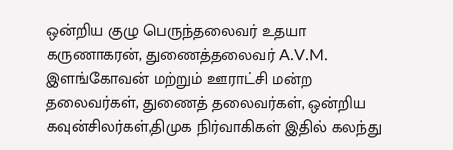ஒன்றிய குழு பெருந்தலைவர் உதயா கருணாகரன், துணைத்தலைவர் A.V.M. இளங்கோவன் மற்றும் ஊராட்சி மன்ற தலைவர்கள், துணைத் தலைவர்கள், ஒன்றிய கவுன்சிலர்கள்,திமுக நிர்வாகிகள் இதில் கலந்து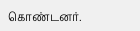கொண்டனர்.